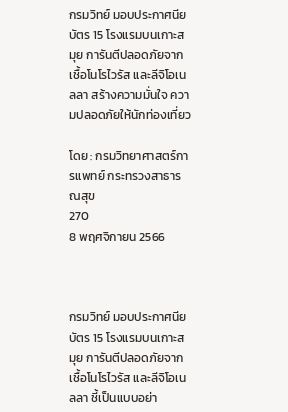กรมวิทย์ มอบประกาศนียบัตร 15 โรงแรมบนเกาะสมุย การันตีปลอดภัยจากเชื้อโนโรไวรัส และลีจิโอเนลลา สร้างความมั่นใจ ความปลอดภัยให้นักท่องเที่ยว

โดย : กรมวิทยาศาสตร์การแพทย์ กระทรวงสาธารณสุข
270
8 พฤศจิกายน 2566



กรมวิทย์ มอบประกาศนียบัตร 15 โรงแรมบนเกาะสมุย การันตีปลอดภัยจากเชื้อโนโรไวรัส และลีจิโอเนลลา ชี้เป็นแบบอย่า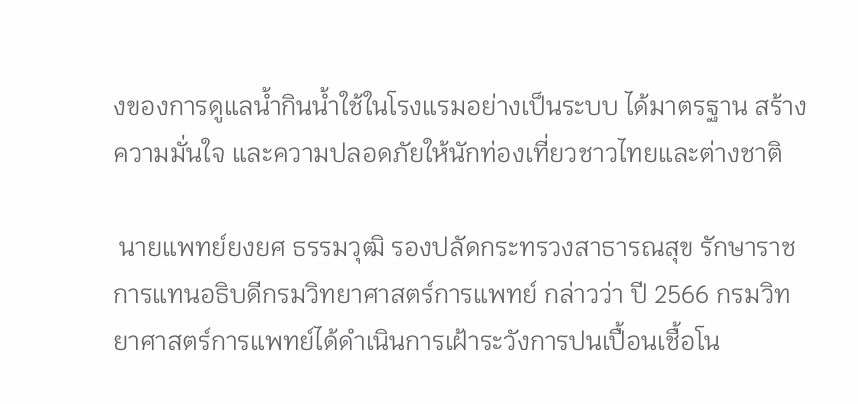งของการดูแลน้ำกินน้ำใช้ในโรงแรมอย่างเป็นระบบ ได้มาตรฐาน สร้างความมั่นใจ และความปลอดภัยให้นักท่องเที่ยวชาวไทยและต่างชาติ

 นายแพทย์ยงยศ ธรรมวุฒิ รองปลัดกระทรวงสาธารณสุข รักษาราชการแทนอธิบดีกรมวิทยาศาสตร์การแพทย์ กล่าวว่า ปี 2566 กรมวิทยาศาสตร์การแพทย์ได้ดำเนินการเฝ้าระวังการปนเปื้อนเชื้อโน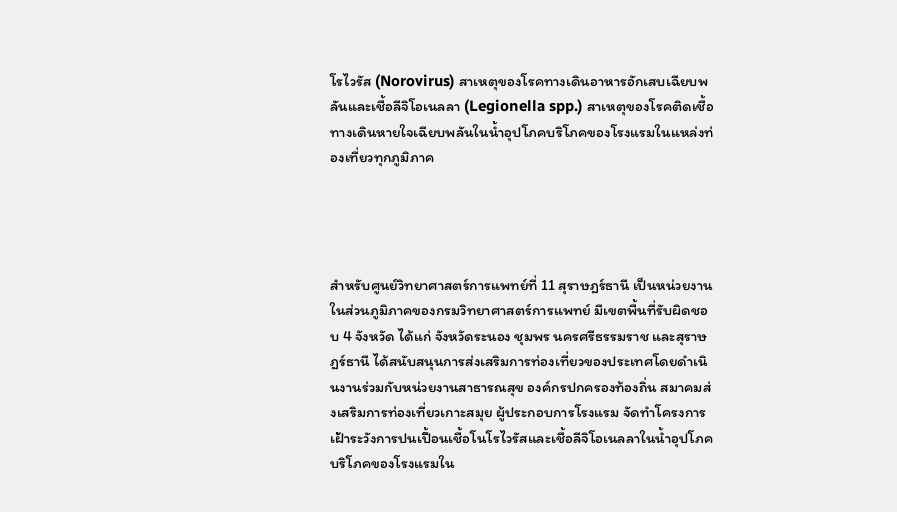โรไวรัส (Norovirus) สาเหตุของโรคทางเดินอาหารอักเสบเฉียบพลันและเชื้อลีจิโอเนลลา (Legionella spp.) สาเหตุของโรคติดเชื้อทางเดินหายใจเฉียบพลันในน้ำอุปโภคบริโภคของโรงแรมในแหล่งท่องเที่ยวทุกภูมิภาค




สำหรับศูนย์วิทยาศาสตร์การแพทย์ที่ 11 สุราษฎร์ธานี เป็นหน่วยงานในส่วนภูมิภาคของกรมวิทยาศาสตร์การแพทย์ มีเขตพื้นที่รับผิดชอบ 4 จังหวัด ได้แก่ จังหวัดระนอง ชุมพร นครศรีธรรมราช และสุราษฎร์ธานี ได้สนับสนุนการส่งเสริมการท่องเที่ยวของประเทศโดยดำเนินงานร่วมกับหน่วยงานสาธารณสุข องค์กรปกครองท้องถิ่น สมาคมส่งเสริมการท่องเที่ยวเกาะสมุย ผู้ประกอบการโรงแรม จัดทำโครงการเฝ้าระวังการปนเปื้อนเชื้อโนโรไวรัสและเชื้อลีจิโอเนลลาในน้ำอุปโภคบริโภคของโรงแรมใน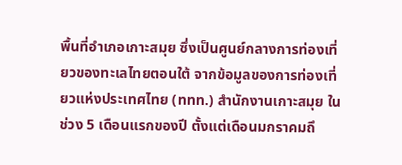พื้นที่อำเภอเกาะสมุย ซึ่งเป็นศูนย์กลางการท่องเที่ยวของทะเลไทยตอนใต้ จากข้อมูลของการท่องเที่ยวแห่งประเทศไทย (ททท.) สำนักงานเกาะสมุย ในช่วง 5 เดือนแรกของปี ตั้งแต่เดือนมกราคมถึ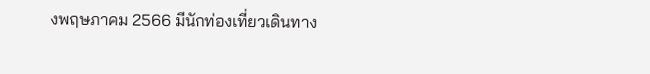งพฤษภาคม 2566 มีนักท่องเที่ยวเดินทาง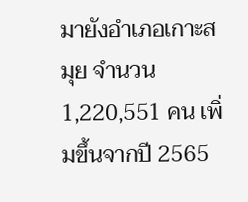มายังอำเภอเกาะสมุย จำนวน 1,220,551 คน เพิ่มขึ้นจากปี 2565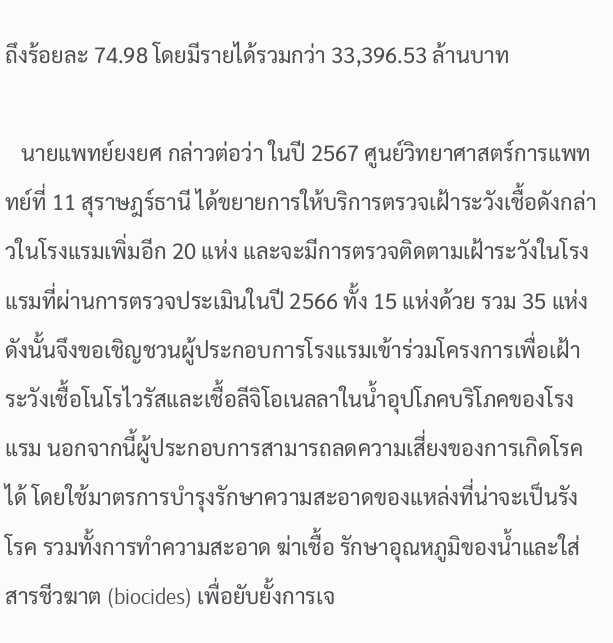ถึงร้อยละ 74.98 โดยมีรายได้รวมกว่า 33,396.53 ล้านบาท

   นายแพทย์ยงยศ กล่าวต่อว่า ในปี 2567 ศูนย์วิทยาศาสตร์การแพททย์ที่ 11 สุราษฎร์ธานี ได้ขยายการให้บริการตรวจเฝ้าระวังเชื้อดังกล่าวในโรงแรมเพิ่มอีก 20 แห่ง และจะมีการตรวจติดตามเฝ้าระวังในโรงแรมที่ผ่านการตรวจประเมินในปี 2566 ทั้ง 15 แห่งด้วย รวม 35 แห่ง ดังนั้นจึงขอเชิญชวนผู้ประกอบการโรงแรมเข้าร่วมโครงการเพื่อเฝ้าระวังเชื้อโนโรไวรัสและเชื้อลีจิโอเนลลาในน้ำอุปโภคบริโภคของโรงแรม นอกจากนี้ผู้ประกอบการสามารถลดความเสี่ยงของการเกิดโรคได้ โดยใช้มาตรการบำรุงรักษาความสะอาดของแหล่งที่น่าจะเป็นรังโรค รวมทั้งการทำความสะอาด ฆ่าเชื้อ รักษาอุณหภูมิของน้ำและใส่สารชีวฆาต (biocides) เพื่อยับยั้งการเจ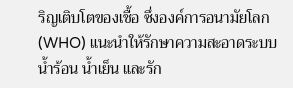ริญเติบโตของเชื้อ ซึ่งองค์การอนามัยโลก (WHO) แนะนำให้รักษาความสะอาดระบบน้ำร้อน น้ำเย็น และรัก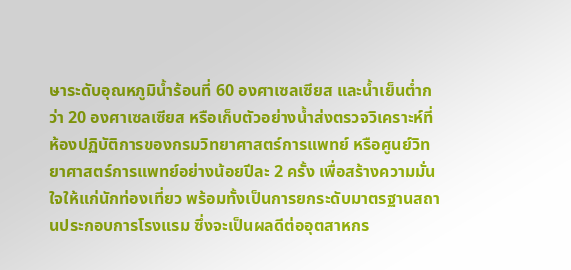ษาระดับอุณหภูมิน้ำร้อนที่ 60 องศาเซลเซียส และน้ำเย็นต่ำกว่า 20 องศาเซลเซียส หรือเก็บตัวอย่างน้ำส่งตรวจวิเคราะห์ที่ห้องปฏิบัติการของกรมวิทยาศาสตร์การแพทย์ หรือศูนย์วิทยาศาสตร์การแพทย์อย่างน้อยปีละ 2 ครั้ง เพื่อสร้างความมั่นใจให้แก่นักท่องเที่ยว พร้อมทั้งเป็นการยกระดับมาตรฐานสถานประกอบการโรงแรม ซึ่งจะเป็นผลดีต่ออุตสาหกร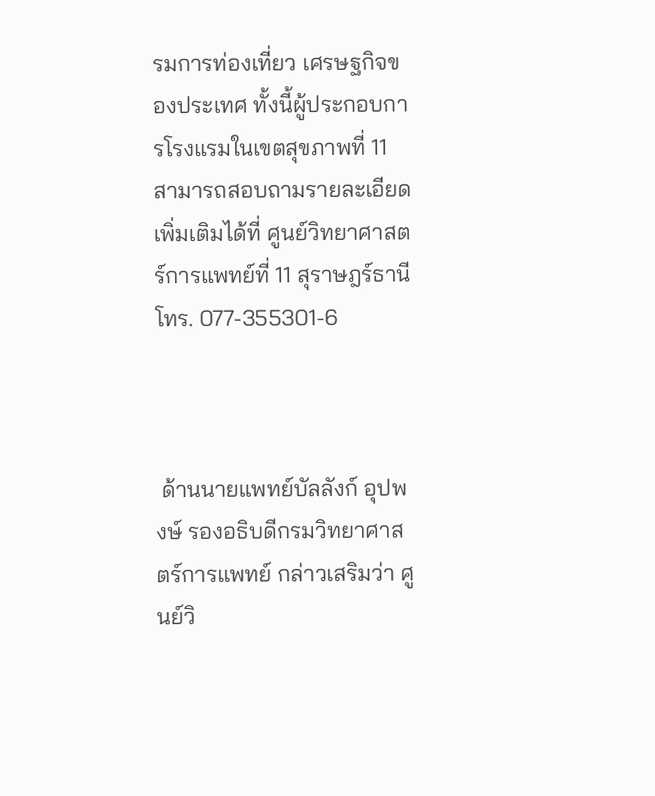รมการท่องเที่ยว เศรษฐกิจของประเทศ ทั้งนี้ผู้ประกอบการโรงแรมในเขตสุขภาพที่ 11 สามารถสอบถามรายละเอียดเพิ่มเติมได้ที่ ศูนย์วิทยาศาสตร์การแพทย์ที่ 11 สุราษฎร์ธานี โทร. 077-355301-6



 ด้านนายแพทย์บัลลังก์ อุปพงษ์ รองอธิบดีกรมวิทยาศาสตร์การแพทย์ กล่าวเสริมว่า ศูนย์วิ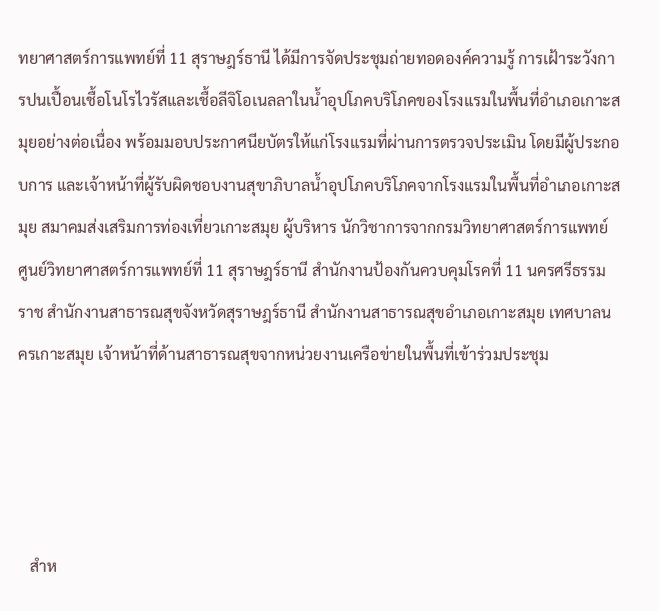ทยาศาสตร์การแพทย์ที่ 11 สุราษฎร์ธานี ได้มีการจัดประชุมถ่ายทอดองค์ความรู้ การเฝ้าระวังการปนเปื้อนเชื้อโนโรไวรัสและเชื้อลีจิโอเนลลาในน้ำอุปโภคบริโภคของโรงแรมในพื้นที่อำเภอเกาะสมุยอย่างต่อเนื่อง พร้อมมอบประกาศนียบัตรให้แก่โรงแรมที่ผ่านการตรวจประเมิน โดยมีผู้ประกอบการ และเจ้าหน้าที่ผู้รับผิดชอบงานสุขาภิบาลน้ำอุปโภคบริโภคจากโรงแรมในพื้นที่อำเภอเกาะสมุย สมาคมส่งเสริมการท่องเที่ยวเกาะสมุย ผู้บริหาร นักวิชาการจากกรมวิทยาศาสตร์การแพทย์ ศูนย์วิทยาศาสตร์การแพทย์ที่ 11 สุราษฎร์ธานี สำนักงานป้องกันควบคุมโรคที่ 11 นครศรีธรรมราช สำนักงานสาธารณสุขจังหวัดสุราษฎร์ธานี สำนักงานสาธารณสุขอำเภอเกาะสมุย เทศบาลนครเกาะสมุย เจ้าหน้าที่ด้านสาธารณสุขจากหน่วยงานเครือข่ายในพื้นที่เข้าร่วมประชุม




   สำห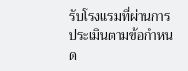รับโรงแรมที่ผ่านการประเมินตามข้อกำหนด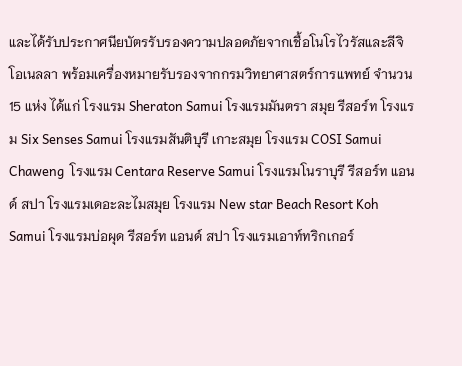และได้รับประกาศนียบัตรรับรองความปลอดภัยจากเชื้อโนโรไวรัสและลีจิโอเนลลา พร้อมเครื่องหมายรับรองจากกรมวิทยาศาสตร์การแพทย์ จำนวน 15 แห่ง ได้แก่ โรงแรม Sheraton Samui โรงแรมมันตรา สมุย รีสอร์ท โรงแรม Six Senses Samui โรงแรมสันติบุรี เกาะสมุย โรงแรม COSI Samui Chaweng  โรงแรม Centara Reserve Samui โรงแรมโนราบุรี รีสอร์ท แอนด์ สปา โรงแรมเดอะละไมสมุย โรงแรม New star Beach Resort Koh Samui โรงแรมบ่อผุด รีสอร์ท แอนด์ สปา โรงแรมเอาท์ทริกเกอร์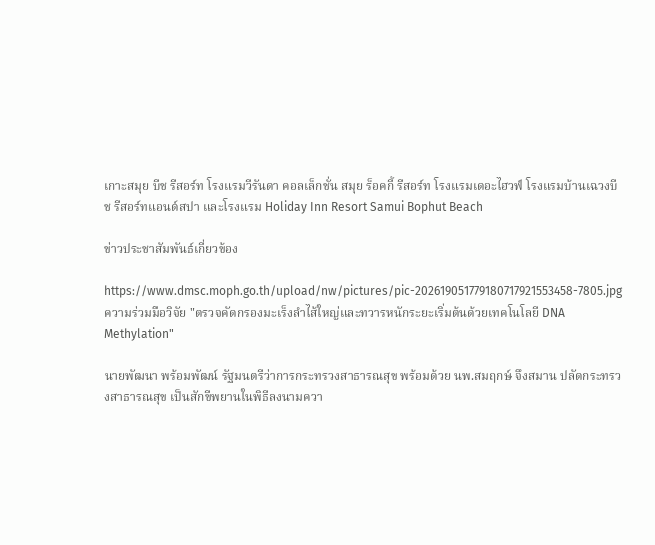เกาะสมุย บีช รีสอร์ท โรงแรมวีรันดา คอลเล็กชั่น สมุย ร็อคกี้ รีสอร์ท โรงแรมเดอะไฮวฟ์ โรงแรมบ้านเฉวงบีช รีสอร์ทแอนด์สปา และโรงแรม Holiday Inn Resort Samui Bophut Beach

ข่าวประชาสัมพันธ์เกี่ยวข้อง

https://www.dmsc.moph.go.th/upload/nw/pictures/pic-202619051779180717921553458-7805.jpg
ความร่วมมือวิจัย "ตรวจคัดกรองมะเร็งลำไส้ใหญ่และทวารหนักระยะเริ่มต้นด้วยเทคโนโลยี DNA Methylation"

นายพัฒนา พร้อมพัฒน์ รัฐมนตรีว่าการกระทรวงสาธารณสุข พร้อมด้วย นพ.สมฤกษ์ จึงสมาน ปลัดกระทรวงสาธารณสุข เป็นสักขีพยานในพิธีลงนามควา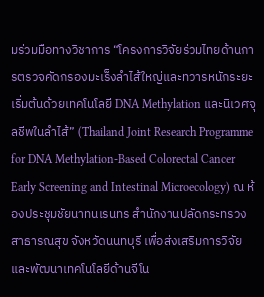มร่วมมือทางวิชาการ “โครงการวิจัยร่วมไทยด้านการตรวจคัดกรองมะเร็งลำไส้ใหญ่และทวารหนักระยะเริ่มต้นด้วยเทคโนโลยี DNA Methylation และนิเวศจุลชีพในลำไส้” (Thailand Joint Research Programme for DNA Methylation-Based Colorectal Cancer Early Screening and Intestinal Microecology) ณ ห้องประชุมชัยนาทนเรนทร สำนักงานปลัดกระทรวงสาธารณสุข จังหวัดนนทบุรี เพื่อส่งเสริมการวิจัยและพัฒนาเทคโนโลยีด้านจีโน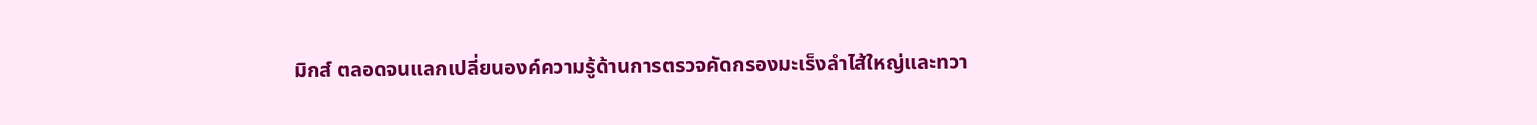มิกส์ ตลอดจนแลกเปลี่ยนองค์ความรู้ด้านการตรวจคัดกรองมะเร็งลำไส้ใหญ่และทวา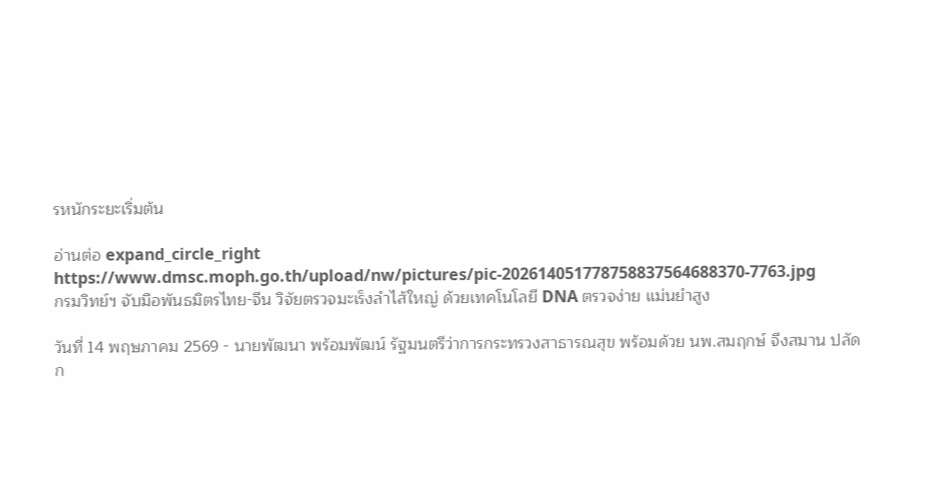รหนักระยะเริ่มต้น

อ่านต่อ expand_circle_right
https://www.dmsc.moph.go.th/upload/nw/pictures/pic-202614051778758837564688370-7763.jpg
กรมวิทย์ฯ จับมือพันธมิตรไทย-จีน วิจัยตรวจมะเร็งลำไส้ใหญ่ ด้วยเทคโนโลยี DNA ตรวจง่าย แม่นยำสูง

วันที่ 14 พฤษภาคม 2569 - นายพัฒนา พร้อมพัฒน์ รัฐมนตรีว่าการกระทรวงสาธารณสุข พร้อมด้วย นพ.สมฤกษ์ จึงสมาน ปลัดก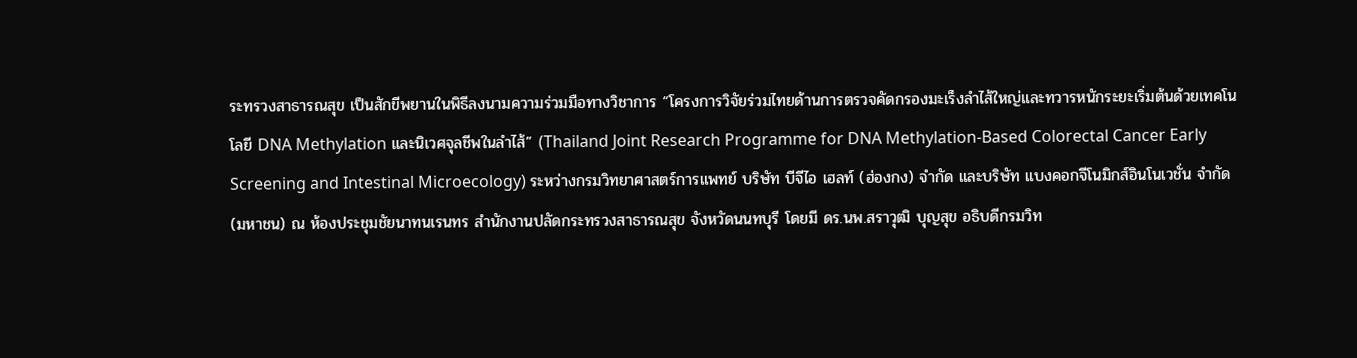ระทรวงสาธารณสุข เป็นสักขีพยานในพิธีลงนามความร่วมมือทางวิชาการ “โครงการวิจัยร่วมไทยด้านการตรวจคัดกรองมะเร็งลำไส้ใหญ่และทวารหนักระยะเริ่มต้นด้วยเทคโนโลยี DNA Methylation และนิเวศจุลชีพในลำไส้” (Thailand Joint Research Programme for DNA Methylation-Based Colorectal Cancer Early Screening and Intestinal Microecology) ระหว่างกรมวิทยาศาสตร์การแพทย์ บริษัท บีจีไอ เฮลท์ (ฮ่องกง) จำกัด และบริษัท แบงคอกจีโนมิกส์อินโนเวชั่น จำกัด (มหาชน) ณ ห้องประชุมชัยนาทนเรนทร สำนักงานปลัดกระทรวงสาธารณสุข จังหวัดนนทบุรี โดยมี ดร.นพ.สราวุฒิ บุญสุข อธิบดีกรมวิท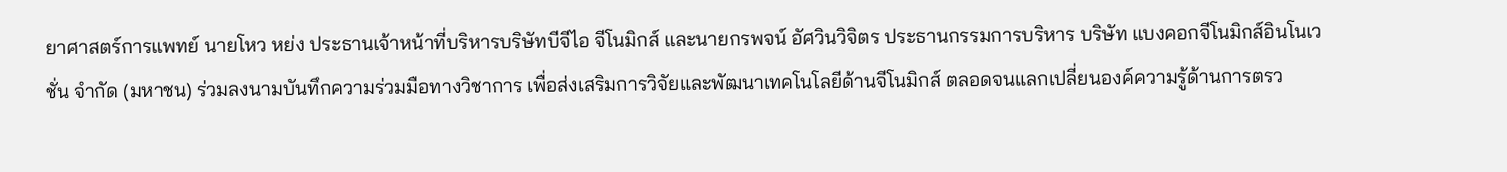ยาศาสตร์การแพทย์ นายโหว หย่ง ประธานเจ้าหน้าที่บริหารบริษัทบีจีไอ จีโนมิกส์ และนายกรพจน์ อัศวินวิจิตร ประธานกรรมการบริหาร บริษัท แบงคอกจีโนมิกส์อินโนเวชั่น จำกัด (มหาชน) ร่วมลงนามบันทึกความร่วมมือทางวิชาการ เพื่อส่งเสริมการวิจัยและพัฒนาเทคโนโลยีด้านจีโนมิกส์ ตลอดจนแลกเปลี่ยนองค์ความรู้ด้านการตรว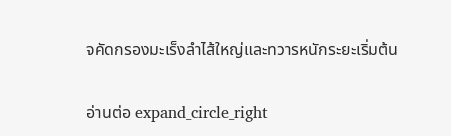จคัดกรองมะเร็งลำไส้ใหญ่และทวารหนักระยะเริ่มต้น

อ่านต่อ expand_circle_right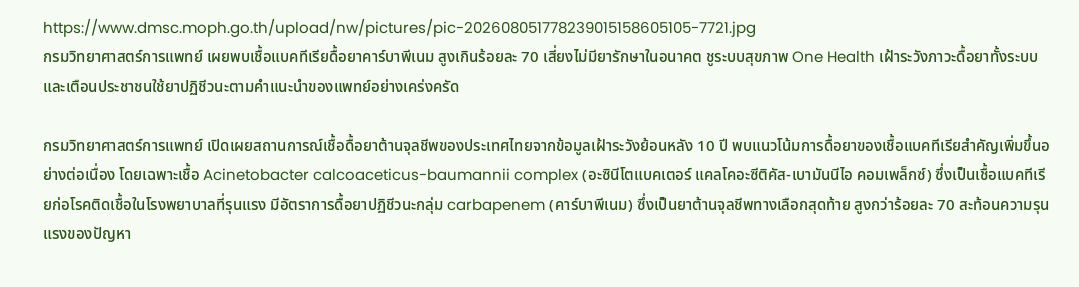https://www.dmsc.moph.go.th/upload/nw/pictures/pic-202608051778239015158605105-7721.jpg
กรมวิทยาศาสตร์การแพทย์ เผยพบเชื้อแบคทีเรียดื้อยาคาร์บาพีเนม สูงเกินร้อยละ 70 เสี่ยงไม่มียารักษาในอนาคต ชูระบบสุขภาพ One Health เฝ้าระวังภาวะดื้อยาทั้งระบบ และเตือนประชาชนใช้ยาปฏิชีวนะตามคำแนะนำของแพทย์อย่างเคร่งครัด

กรมวิทยาศาสตร์การแพทย์ เปิดเผยสถานการณ์เชื้อดื้อยาต้านจุลชีพของประเทศไทยจากข้อมูลเฝ้าระวังย้อนหลัง 10 ปี พบแนวโน้มการดื้อยาของเชื้อแบคทีเรียสำคัญเพิ่มขึ้นอย่างต่อเนื่อง โดยเฉพาะเชื้อ Acinetobacter calcoaceticus-baumannii complex (อะซินีโตแบคเตอร์ แคลโคอะซีติคัส-เบามันนีไอ คอมเพล็กซ์) ซึ่งเป็นเชื้อแบคทีเรียก่อโรคติดเชื้อในโรงพยาบาลที่รุนแรง มีอัตราการดื้อยาปฏิชีวนะกลุ่ม carbapenem (คาร์บาพีเนม) ซึ่งเป็นยาต้านจุลชีพทางเลือกสุดท้าย สูงกว่าร้อยละ 70 สะท้อนความรุนแรงของปัญหา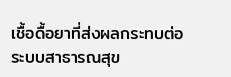เชื้อดื้อยาที่ส่งผลกระทบต่อระบบสาธารณสุข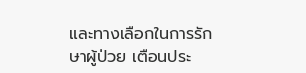และทางเลือกในการรักษาผู้ป่วย เตือนประ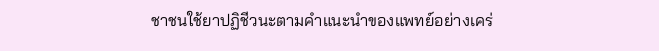ชาชนใช้ยาปฏิชีวนะตามคำแนะนำของแพทย์อย่างเคร่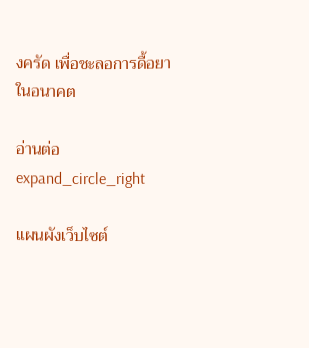งครัด เพื่อชะลอการดื้อยาในอนาคต

อ่านต่อ expand_circle_right

แผนผังเว็บไซต์